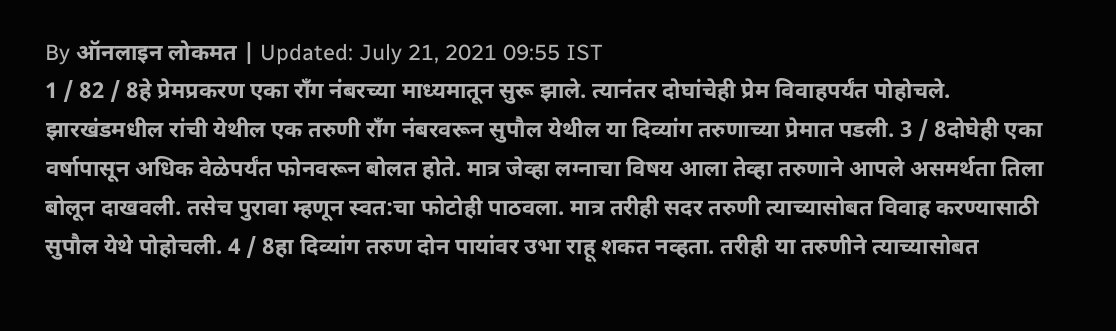By ऑनलाइन लोकमत | Updated: July 21, 2021 09:55 IST
1 / 82 / 8हे प्रेमप्रकरण एका राँग नंबरच्या माध्यमातून सुरू झाले. त्यानंतर दोघांचेही प्रेम विवाहपर्यंत पोहोचले. झारखंडमधील रांची येथील एक तरुणी राँग नंबरवरून सुपौल येथील या दिव्यांग तरुणाच्या प्रेमात पडली. 3 / 8दोघेही एका वर्षापासून अधिक वेळेपर्यंत फोनवरून बोलत होते. मात्र जेव्हा लग्नाचा विषय आला तेव्हा तरुणाने आपले असमर्थता तिला बोलून दाखवली. तसेच पुरावा म्हणून स्वत:चा फोटोही पाठवला. मात्र तरीही सदर तरुणी त्याच्यासोबत विवाह करण्यासाठी सुपौल येथे पोहोचली. 4 / 8हा दिव्यांग तरुण दोन पायांवर उभा राहू शकत नव्हता. तरीही या तरुणीने त्याच्यासोबत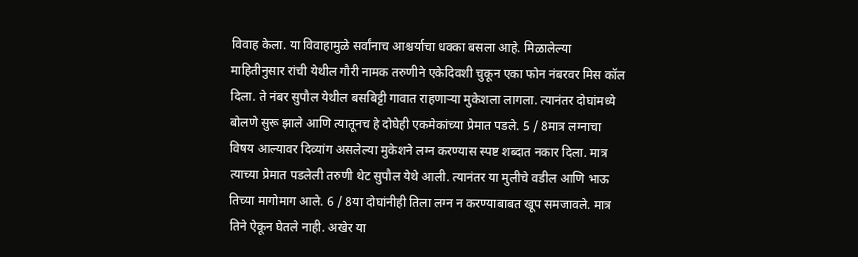विवाह केला. या विवाहामुळे सर्वांनाच आश्चर्याचा धक्का बसला आहे. मिळालेल्या माहितीनुसार रांची येथील गौरी नामक तरुणीने एकेदिवशी चुकून एका फोन नंबरवर मिस कॉल दिला. ते नंबर सुपौल येथील बसबिट्टी गावात राहणाऱ्या मुकेशला लागला. त्यानंतर दोघांमध्ये बोलणे सुरू झाले आणि त्यातूनच हे दोघेही एकमेकांच्या प्रेमात पडले. 5 / 8मात्र लग्नाचा विषय आल्यावर दिव्यांग असलेल्या मुकेशने लग्न करण्यास स्पष्ट शब्दात नकार दिला. मात्र त्याच्या प्रेमात पडलेली तरुणी थेट सुपौल येथे आली. त्यानंतर या मुलीचे वडील आणि भाऊ तिच्या मागोमाग आले. 6 / 8या दोघांनीही तिला लग्न न करण्याबाबत खूप समजावले. मात्र तिने ऐकून घेतले नाही. अखेर या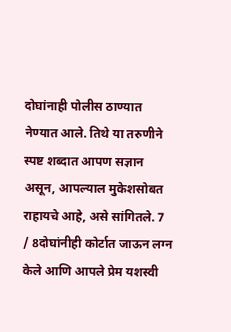दोघांनाही पोलीस ठाण्यात नेण्यात आले. तिथे या तरुणीने स्पष्ट शब्दात आपण सज्ञान असून, आपल्याल मुकेशसोबत राहायचे आहे, असे सांगितले. 7 / 8दोघांनीही कोर्टात जाऊन लग्न केले आणि आपले प्रेम यशस्वी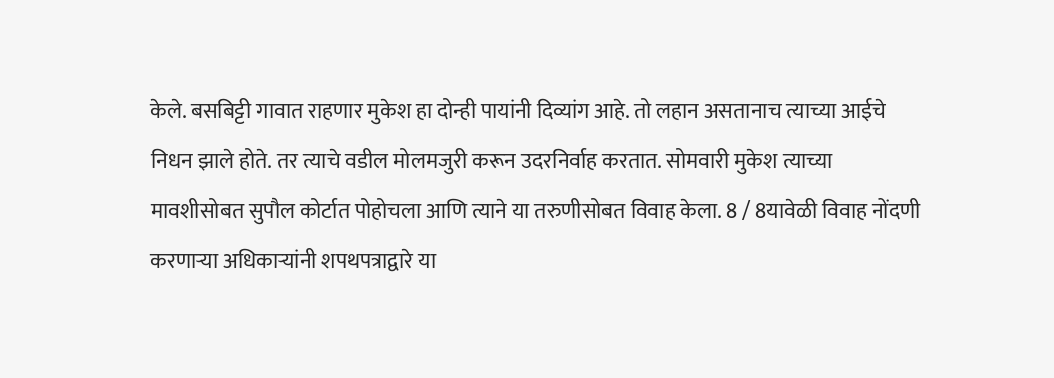केले. बसबिट्टी गावात राहणार मुकेश हा दोन्ही पायांनी दिव्यांग आहे. तो लहान असतानाच त्याच्या आईचे निधन झाले होते. तर त्याचे वडील मोलमजुरी करून उदरनिर्वाह करतात. सोमवारी मुकेश त्याच्या मावशीसोबत सुपौल कोर्टात पोहोचला आणि त्याने या तरुणीसोबत विवाह केला. 8 / 8यावेळी विवाह नोंदणी करणाऱ्या अधिकाऱ्यांनी शपथपत्राद्वारे या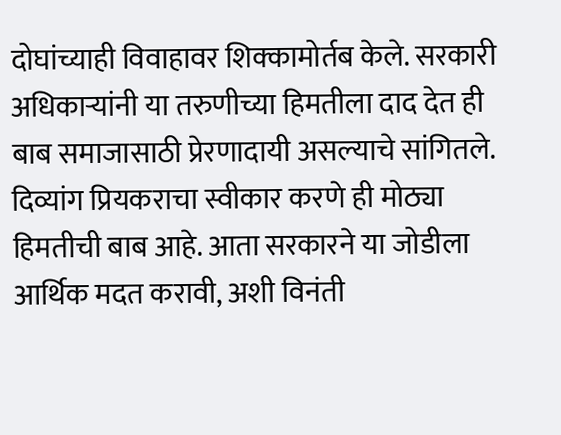दोघांच्याही विवाहावर शिक्कामोर्तब केले. सरकारी अधिकाऱ्यांनी या तरुणीच्या हिमतीला दाद देत ही बाब समाजासाठी प्रेरणादायी असल्याचे सांगितले. दिव्यांग प्रियकराचा स्वीकार करणे ही मोठ्या हिमतीची बाब आहे. आता सरकारने या जोडीला आर्थिक मदत करावी, अशी विनंती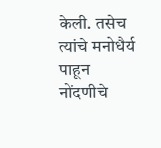केली. तसेच त्यांचे मनोधैर्य पाहून नोंदणीचे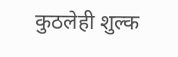कुठलेही शुल्क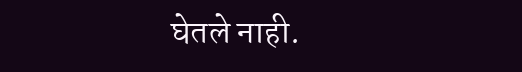घेतले नाही.